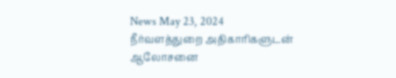News May 23, 2024
நீர்வளத்துறை அதிகாரிகளுடன் ஆலோசனை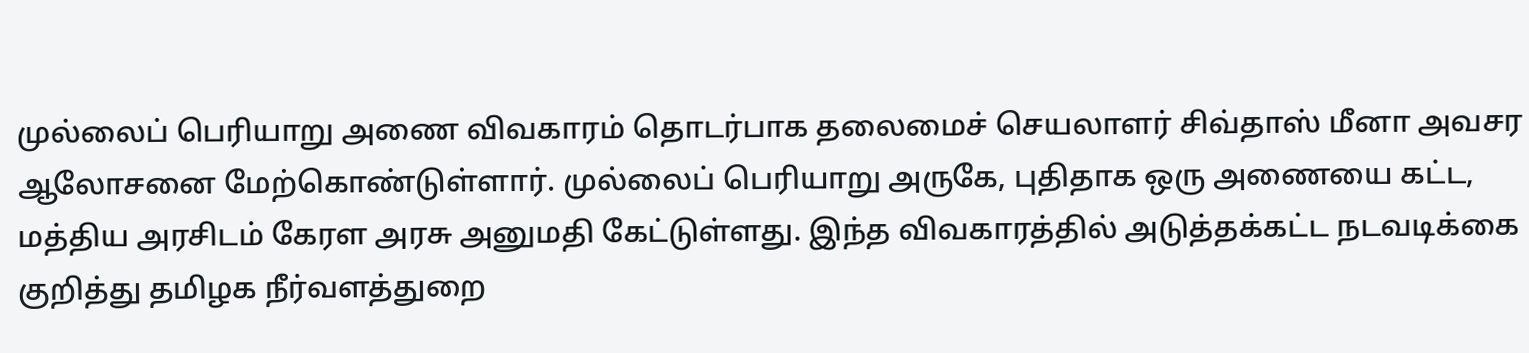முல்லைப் பெரியாறு அணை விவகாரம் தொடர்பாக தலைமைச் செயலாளர் சிவ்தாஸ் மீனா அவசர ஆலோசனை மேற்கொண்டுள்ளார். முல்லைப் பெரியாறு அருகே, புதிதாக ஒரு அணையை கட்ட, மத்திய அரசிடம் கேரள அரசு அனுமதி கேட்டுள்ளது. இந்த விவகாரத்தில் அடுத்தக்கட்ட நடவடிக்கை குறித்து தமிழக நீர்வளத்துறை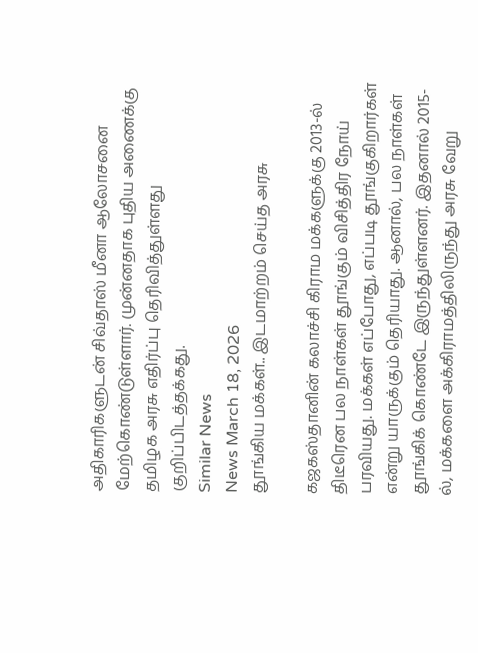அதிகாரிகளுடன் சிவ்தாஸ் மீனா ஆலோசனை மேற்கொண்டுள்ளார். முன்னதாக புதிய அணைக்கு தமிழக அரசு எதிர்ப்பு தெரிவித்துள்ளது குறிப்பிடத்தக்கது.
Similar News
News March 18, 2026
தூங்கிய மக்கள்.. இடமாற்றம் செய்த அரசு

கஜகஸ்தானின் கலாச்சி கிராம மக்களுக்கு 2013-ல் திடீரென பல நாள்கள் தூங்கும் விசித்திர நோய் பரவியது. மக்கள் எப்போது, எப்படி தூங்குகிறார்கள் என்று யாருக்கும் தெரியாது. ஆனால், பல நாள்கள் தூங்கிக் கொண்டே இருந்துள்ளனர். இதனால் 2015-ல், மக்களை அக்கிராமத்திலிருந்து அரசு வேறு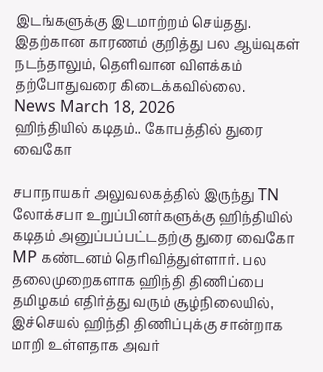இடங்களுக்கு இடமாற்றம் செய்தது. இதற்கான காரணம் குறித்து பல ஆய்வுகள் நடந்தாலும், தெளிவான விளக்கம் தற்போதுவரை கிடைக்கவில்லை.
News March 18, 2026
ஹிந்தியில் கடிதம்.. கோபத்தில் துரை வைகோ

சபாநாயகர் அலுவலகத்தில் இருந்து TN லோக்சபா உறுப்பினர்களுக்கு ஹிந்தியில் கடிதம் அனுப்பப்பட்டதற்கு துரை வைகோ MP கண்டனம் தெரிவித்துள்ளார். பல தலைமுறைகளாக ஹிந்தி திணிப்பை தமிழகம் எதிர்த்து வரும் சூழ்நிலையில், இச்செயல் ஹிந்தி திணிப்புக்கு சான்றாக மாறி உள்ளதாக அவர்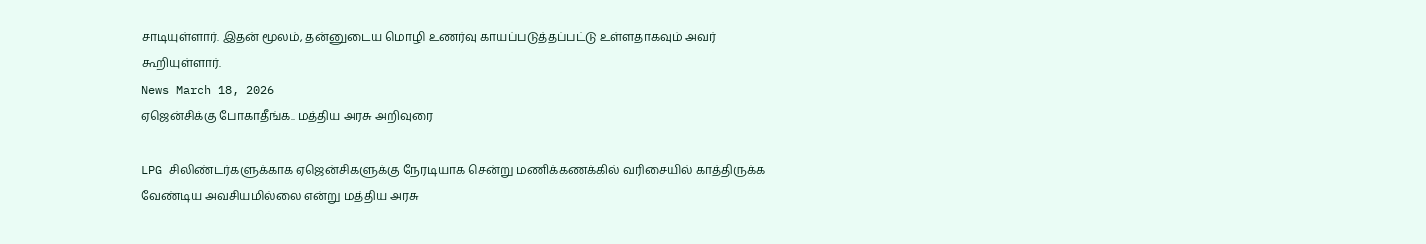சாடியுள்ளார். இதன் மூலம், தன்னுடைய மொழி உணர்வு காயப்படுத்தப்பட்டு உள்ளதாகவும் அவர் கூறியுள்ளார்.
News March 18, 2026
ஏஜென்சிக்கு போகாதீங்க.. மத்திய அரசு அறிவுரை

LPG சிலிண்டர்களுக்காக ஏஜென்சிகளுக்கு நேரடியாக சென்று மணிக்கணக்கில் வரிசையில் காத்திருக்க வேண்டிய அவசியமில்லை என்று மத்திய அரசு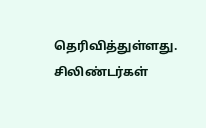தெரிவித்துள்ளது. சிலிண்டர்கள்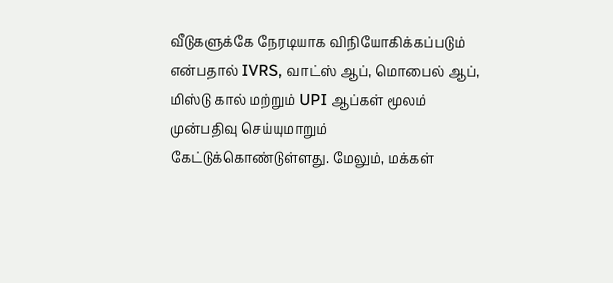வீடுகளுக்கே நேரடியாக விநியோகிக்கப்படும் என்பதால் IVRS, வாட்ஸ் ஆப், மொபைல் ஆப், மிஸ்டு கால் மற்றும் UPI ஆப்கள் மூலம் முன்பதிவு செய்யுமாறும் கேட்டுக்கொண்டுள்ளது. மேலும், மக்கள்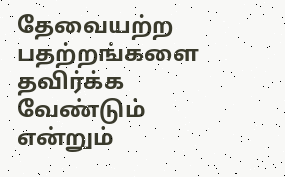தேவையற்ற பதற்றங்களை தவிர்க்க வேண்டும் என்றும்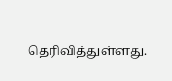தெரிவித்துள்ளது.